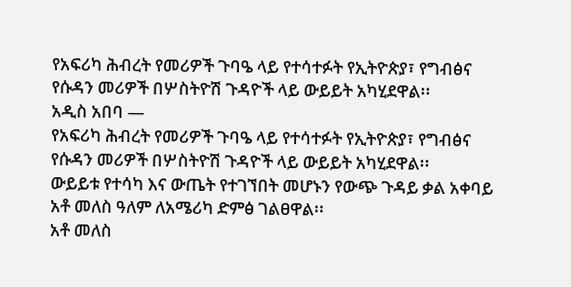የአፍሪካ ሕብረት የመሪዎች ጉባዔ ላይ የተሳተፉት የኢትዮጵያ፣ የግብፅና የሱዳን መሪዎች በሦስትዮሽ ጉዳዮች ላይ ውይይት አካሂደዋል፡፡
አዲስ አበባ —
የአፍሪካ ሕብረት የመሪዎች ጉባዔ ላይ የተሳተፉት የኢትዮጵያ፣ የግብፅና የሱዳን መሪዎች በሦስትዮሽ ጉዳዮች ላይ ውይይት አካሂደዋል፡፡
ውይይቱ የተሳካ እና ውጤት የተገኘበት መሆኑን የውጭ ጉዳይ ቃል አቀባይ አቶ መለስ ዓለም ለአሜሪካ ድምፅ ገልፀዋል፡፡
አቶ መለስ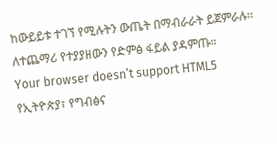ከውይይቱ ተገኘ የሚሉትን ውጤት በማብራራት ይጀምራሉ፡፡
ለተጨማሪ የተያያዘውን የድምፅ ፋይል ያዳምጡ።
Your browser doesn’t support HTML5
የኢትዮጵያ፣ የግብፅና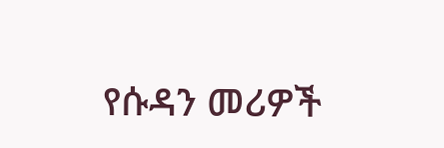የሱዳን መሪዎች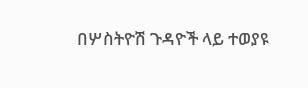በሦስትዮሽ ጉዳዮች ላይ ተወያዩ